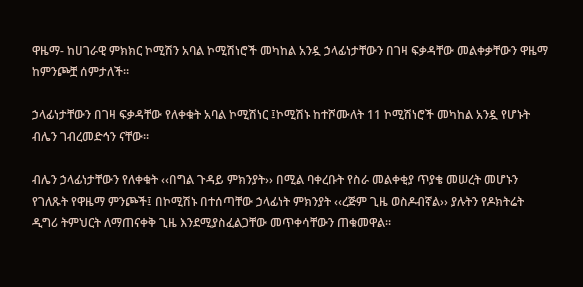ዋዜማ- ከሀገራዊ ምክክር ኮሚሽን አባል ኮሚሽነሮች መካከል አንዷ ኃላፊነታቸውን በገዛ ፍቃዳቸው መልቀቃቸውን ዋዜማ ከምንጮቿ ሰምታለች።

ኃላፊነታቸውን በገዛ ፍቃዳቸው የለቀቁት አባል ኮሚሽነር ፤ኮሚሽኑ ከተሾሙለት 11 ኮሚሽነሮች መካከል አንዷ የሆኑት ብሌን ገብረመድኅን ናቸው።

ብሌን ኃላፊነታቸውን የለቀቁት ‹‹በግል ጉዳይ ምክንያት›› በሚል ባቀረቡት የስራ መልቀቂያ ጥያቄ መሠረት መሆኑን የገለጹት የዋዜማ ምንጮች፤ በኮሚሽኑ በተሰጣቸው ኃላፊነት ምክንያት ‹‹ረጅም ጊዜ ወስዶብኛል›› ያሉትን የዶክትሬት ዲግሪ ትምህርት ለማጠናቀቅ ጊዜ እንደሚያስፈልጋቸው መጥቀሳቸውን ጠቁመዋል።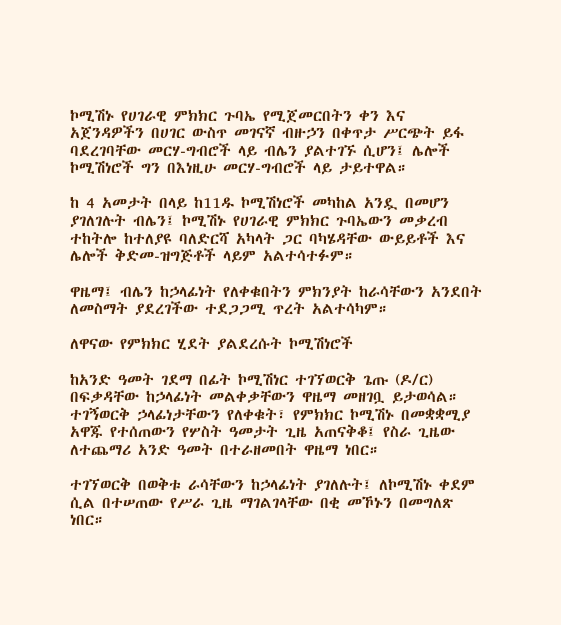ኮሚሽኑ የሀገራዊ ምክክር ጉባኤ የሚጀመርበትን ቀን እና አጀንዳዎችን በሀገር ውስጥ መገናኛ ብዙኃን በቀጥታ ሥርጭት ይፋ ባደረገባቸው መርሃ-ግብሮች ላይ ብሌን ያልተገኙ ሲሆን፤ ሌሎች ኮሚሽነሮች ግን በእነዚሁ መርሃ-ግብሮች ላይ ታይተዋል።

ከ 4 አመታት በላይ ከ11ዱ ኮሚሽነሮች መካከል አንዷ በመሆን ያገለገሉት ብሌን፤ ኮሚሽኑ የሀገራዊ ምክክር ጉባኤውን መቃረብ ተከትሎ ከተለያዩ ባለድርሻ አካላት ጋር ባካሄዳቸው ውይይቶች እና ሌሎች ቅድመ-ዝግጅቶች ላይም አልተሳተፉም።

ዋዜማ፤ ብሌን ከኃላፊነት የለቀቁበትን ምክንያት ከራሳቸውን አንደበት ለመስማት ያደረገችው ተደጋጋሚ ጥረት አልተሳካም።

ለዋናው የምክክር ሂደት ያልደረሱት ኮሚሽነሮች

ከአንድ ዓመት ገደማ በፊት ኮሚሽነር ተገኘወርቅ ጌጡ (ዶ/ር) በፍቃዳቸው ከኃላፊነት መልቀቃቸውን ዋዜማ መዘገቧ ይታወሳል። ተገኝወርቅ ኃላፊነታቸውን የለቀቁት፣ የምክክር ኮሚሽኑ በመቋቋሚያ አዋጁ የተሰጠውን የሦስት ዓመታት ጊዜ አጠናቅቆ፤ የስራ ጊዜው ለተጨማሪ አንድ ዓመት በተራዘመበት ዋዜማ ነበር።

ተገኘወርቅ በወቅቱ ራሳቸውን ከኃላፊነት ያገለሉት፤ ለኮሚሽኑ ቀደም ሲል በተሠጠው የሥራ ጊዜ ማገልገላቸው በቂ መኾኑን በመግለጽ ነበር።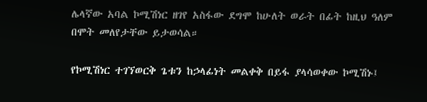ሌላኛው አባል ኮሚሽነር ዘገየ አስፋው ደግሞ ከሁለት ወራት በፊት ከዚህ ዓለም በሞት መለየታቸው ይታወሳል።

የኮሚሽነር ተገኘወርቅ ጌቱን ከኃላፊነት መልቀቅ በይፋ ያላሳወቀው ኮሚሽኑ፤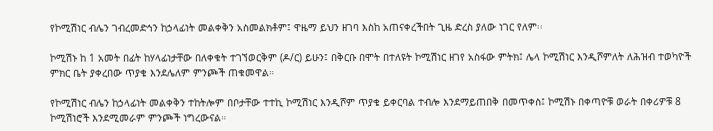የኮሚሽነር ብሌን ገብረመድኅን ከኃላፊነት መልቀቅን አስመልክቶም፤ ዋዜማ ይህን ዘገባ እስከ አጠናቀረችበት ጊዜ ድረስ ያለው ነገር የለም፡፡

ኮሚሽኑ ከ 1 አመት በፊት ከሃላፊነታቸው በለቀቁት ተገኘወርቅም (ዶ/ር) ይሁን፤ በቅርቡ በሞት በተለዩት ኮሚሽነር ዘገየ አስፋው ምትክ፤ ሌላ ኮሚሽነር እንዲሾምለት ለሕዝብ ተወካዮች ምክር ቤት ያቀረበው ጥያቄ እንደሌለም ምንጮች ጠቁመዋል።

የኮሚሽነር ብሌን ከኃላፊነት መልቀቅን ተከትሎም በቦታቸው ተተኪ ኮሚሽነር እንዲሾም ጥያቄ ይቀርባል ተብሎ እንደማይጠበቅ በመጥቀስ፤ ኮሚሽኑ በቀጣዮቹ ወራት በቀሪዎቹ 8 ኮሚሽነሮች እንደሚመራም ምንጮች ነግረውናል።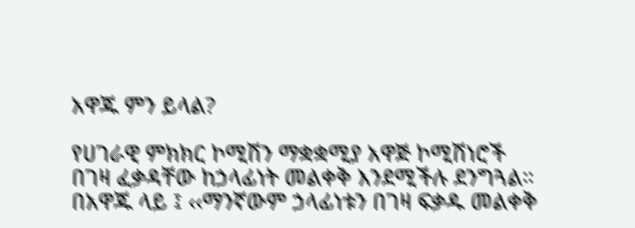አዋጁ ምን ይላል?

የሀገራዊ ምክክር ኮሚሽን ማቋቋሚያ አዋጅ ኮሚሽነሮች በገዛ ፈቃዳቸው ከኃላፊነት መልቀቅ እንደሚችሉ ደንግጓል። በአዋጁ ላይ ፤ ‹‹ማንኛውም ኃላፊነቱን በገዛ ፍቃዱ መልቀቅ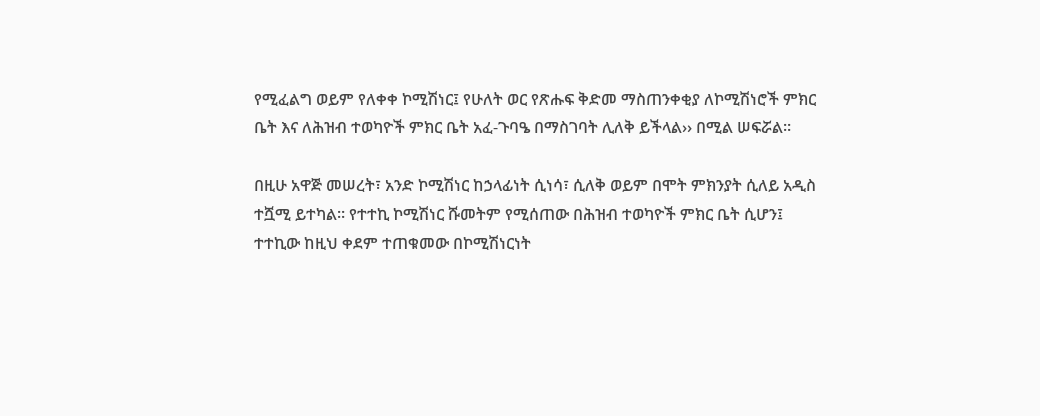የሚፈልግ ወይም የለቀቀ ኮሚሽነር፤ የሁለት ወር የጽሑፍ ቅድመ ማስጠንቀቂያ ለኮሚሽነሮች ምክር ቤት እና ለሕዝብ ተወካዮች ምክር ቤት አፈ-ጉባዔ በማስገባት ሊለቅ ይችላል›› በሚል ሠፍሯል።

በዚሁ አዋጅ መሠረት፣ አንድ ኮሚሽነር ከኃላፊነት ሲነሳ፣ ሲለቅ ወይም በሞት ምክንያት ሲለይ አዲስ ተሿሚ ይተካል። የተተኪ ኮሚሽነር ሹመትም የሚሰጠው በሕዝብ ተወካዮች ምክር ቤት ሲሆን፤ ተተኪው ከዚህ ቀደም ተጠቁመው በኮሚሽነርነት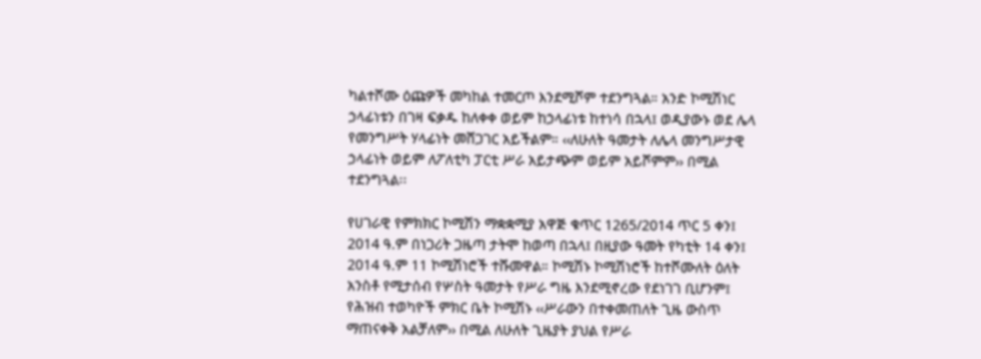ካልተሾሙ ዕጩዎች መካከል ተመርጦ እንደሚሾም ተደንግጓል። አንድ ኮሚሽነር ኃላፊነቱን በገዛ ፍቃዱ ከለቀቀ ወይም ከኃላፊነቱ ከተነሳ በኋላ፤ ወዲያውኑ ወደ ሌላ የመንግሥት ሃላፊነት መሸጋገር አይችልም። ‹‹ለሁለት ዓመታት ለሌላ መንግሥታዊ ኃላፊነት ወይም ለፖለቲካ ፓርቲ ሥራ አይታጭም ወይም አይሾምም›› በሚል ተደንግጓል፡፡

የሀገራዊ የምክክር ኮሚሽን ማቋቋሚያ አዋጅ ቁጥር 1265/2014 ጥር 5 ቀን፤ 2014 ዓ.ም በነጋሪት ጋዜጣ ታትሞ ከወጣ በኋላ፤ በዚያው ዓመት የካቲት 14 ቀን፤ 2014 ዓ.ም 11 ኮሚሽነሮች ተሹመዋል። ኮሚሽኑ ኮሚሽነሮች ከተሾሙለት ዕለት አንስቶ የሚታሰብ የሦስት ዓመታት የሥራ ግዜ እንደሚኖረው የደነገገ ቢሆንም፤ የሕዝብ ተወካዮች ምክር ቤት ኮሚሽኑ ‹‹ሥራውን በተቀመጠለት ጊዜ ውስጥ ማጠናቀቅ አልቻለም›› በሚል ለሁለት ጊዜያት ያህል የሥራ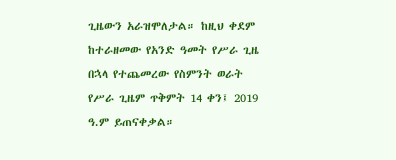ጊዜውን አራዝሞለታል። ከዚህ ቀደም ከተራዘመው የአንድ ዓመት የሥራ ጊዜ በኋላ የተጨመረው የስምንት ወራት የሥራ ጊዜም ጥቅምት 14 ቀን፤ 2019 ዓ.ም ይጠናቀቃል።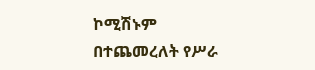ኮሚሽኑም በተጨመረለት የሥራ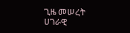ጊዜ መሠረት ሀገራዊ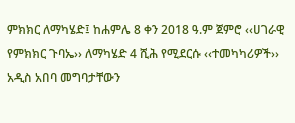ምክክር ለማካሄድ፤ ከሐምሌ 8 ቀን 2018 ዓ.ም ጀምሮ ‹‹ሀገራዊ የምክክር ጉባኤ›› ለማካሄድ 4 ሺሕ የሚደርሱ ‹‹ተመካካሪዎች›› አዲስ አበባ መግባታቸውን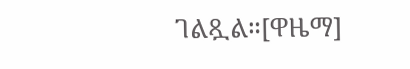ገልጿል።[ዋዜማ]